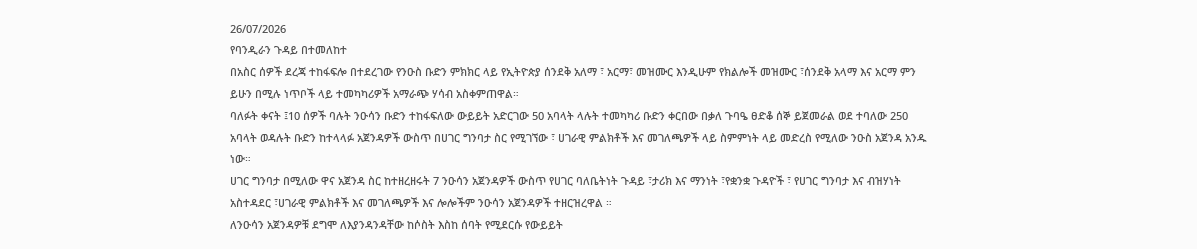26/07/2026
የባንዲራን ጉዳይ በተመለከተ
በአስር ሰዎች ደረጃ ተከፋፍሎ በተደረገው የንዑስ ቡድን ምክክር ላይ የኢትዮጵያ ሰንደቅ አለማ ፣ አርማ፣ መዝሙር እንዲሁም የክልሎች መዝሙር ፣ሰንደቅ አላማ እና አርማ ምን ይሁን በሚሉ ነጥቦች ላይ ተመካካሪዎች አማራጭ ሃሳብ አስቀምጠዋል።
ባለፉት ቀናት ፤10 ሰዎች ባሉት ንዑሳን ቡድን ተከፋፍለው ውይይት አድርገው 50 አባላት ላሉት ተመካካሪ ቡድን ቀርበው በቃለ ጉባዔ ፀድቆ ሰኞ ይጀመራል ወደ ተባለው 250 አባላት ወዳሉት ቡድን ከተላላፉ አጀንዳዎች ውስጥ በሀገር ግንባታ ስር የሚገኘው ፣ ሀገራዊ ምልክቶች እና መገለጫዎች ላይ ስምምነት ላይ መድረስ የሚለው ንዑስ አጀንዳ አንዱ ነው።
ሀገር ግንባታ በሚለው ዋና አጀንዳ ስር ከተዘረዘሩት 7 ንዑሳን አጀንዳዎች ውስጥ የሀገር ባለቤትነት ጉዳይ ፣ታሪክ እና ማንነት ፣የቋንቋ ጉዳዮች ፣ የሀገር ግንባታ እና ብዝሃነት አስተዳደር ፣ሀገራዊ ምልክቶች እና መገለጫዎች እና ሎሎችም ንዑሳን አጀንዳዎች ተዘርዝረዋል ።
ለንዑሳን አጀንዳዎቹ ደግሞ ለእያንዳንዳቸው ከሶስት እስከ ሰባት የሚደርሱ የውይይት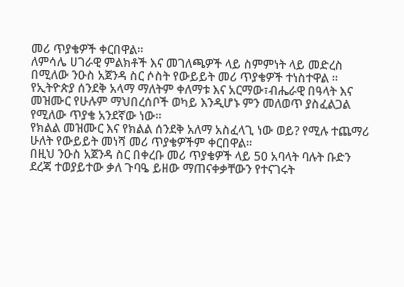መሪ ጥያቄዎች ቀርበዋል።
ለምሳሌ ሀገራዊ ምልክቶች እና መገለጫዎች ላይ ስምምነት ላይ መድረስ በሚለው ንዑስ አጀንዳ ስር ሶስት የውይይት መሪ ጥያቄዎች ተነስተዋል ።
የኢትዮጵያ ሰንደቅ አላማ ማለትም ቀለማቱ እና አርማው፣ብሔራዊ በዓላት እና መዝሙር የሁሉም ማህበረሰቦች ወካይ እንዲሆኑ ምን መለወጥ ያስፈልጋል የሚለው ጥያቄ አንደኛው ነው።
የክልል መዝሙር እና የክልል ሰንደቅ አለማ አስፈላጊ ነው ወይ? የሚሉ ተጨማሪ ሁለት የውይይት መነሻ መሪ ጥያቄዎችም ቀርበዋል።
በዚህ ንዑስ አጀንዳ ስር በቀረቡ መሪ ጥያቄዎች ላይ 50 አባላት ባሉት ቡድን ደረጃ ተወያይተው ቃለ ጉባዔ ይዘው ማጠናቀቃቸውን የተናገሩት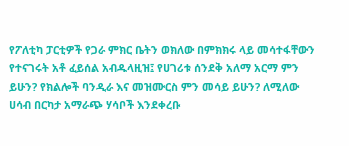የፖለቲካ ፓርቲዎች የጋራ ምክር ቤትን ወክለው በምክክሩ ላይ መሳተፋቸውን የተናገሩት አቶ ፈይሰል አብዱላዚዝ፤ የሀገሪቱ ሰንደቅ አለማ አርማ ምን ይሁን? የክልሎች ባንዲራ እና መዝሙርስ ምን መሳይ ይሁን? ለሚለው ሀሳብ በርካታ አማራጭ ሃሳቦች እንደቀረቡ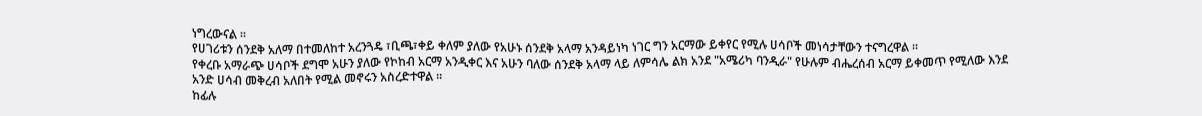ነግረውናል ።
የሀገሪቱን ሰንደቅ አለማ በተመለከተ አረንጓዴ ፣ቢጫ፣ቀይ ቀለም ያለው የአሁኑ ሰንደቅ አላማ አንዳይነካ ነገር ግን አርማው ይቀየር የሚሉ ሀሳቦች መነሳታቸውን ተናግረዋል ።
የቀረቡ አማራጭ ሀሳቦች ደግሞ አሁን ያለው የኮከብ አርማ አንዲቀር እና አሁን ባለው ሰንደቅ አላማ ላይ ለምሳሌ ልክ አንደ "አሜሪካ ባንዲራ" የሁሉም ብሔረሰብ አርማ ይቀመጥ የሚለው እንደ አንድ ሀሳብ መቅረብ አለበት የሚል መኖሩን አስረድተዋል ።
ከፊሉ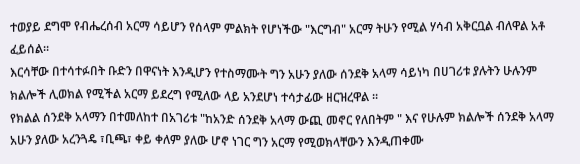ተወያይ ደግሞ የብሔረሰብ አርማ ሳይሆን የሰላም ምልክት የሆነችው "እርግብ" አርማ ትሁን የሚል ሃሳብ አቅርቧል ብለዋል አቶ ፈይሰል።
እርሳቸው በተሳተፉበት ቡድን በዋናነት እንዲሆን የተስማሙት ግን አሁን ያለው ሰንደቅ አላማ ሳይነካ በሀገሪቱ ያሉትን ሁሉንም ክልሎች ሊወክል የሚችል አርማ ይደረግ የሚለው ላይ አንደሆነ ተሳታፊው ዘርዝረዋል ።
የክልል ሰንደቅ አላማን በተመለከተ በአገሪቱ "ከአንድ ሰንደቅ አላማ ውጪ መኖር የለበትም " እና የሁሉም ክልሎች ሰንደቅ አላማ አሁን ያለው አረንጓዴ ፣ቢጫ፣ ቀይ ቀለም ያለው ሆኖ ነገር ግን አርማ የሚወክላቸውን እንዲጠቀሙ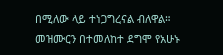በሚለው ላይ ተነጋግረናል ብለዋል።
መዝሙርን በተመለከተ ደግሞ የአሁኑ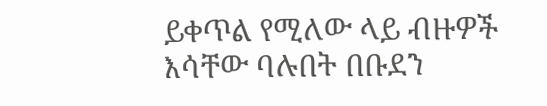ይቀጥል የሚለው ላይ ብዙዎች እሳቸው ባሉበት በቡደን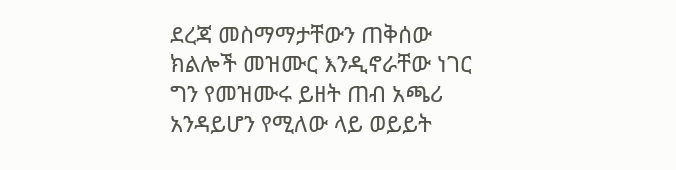ደረጃ መስማማታቸውን ጠቅሰው ክልሎች መዝሙር እንዲኖራቸው ነገር ግን የመዝሙሩ ይዘት ጠብ አጫሪ አንዳይሆን የሚለው ላይ ወይይት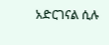አድርገናል ሲሉ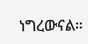ነግረውናል።